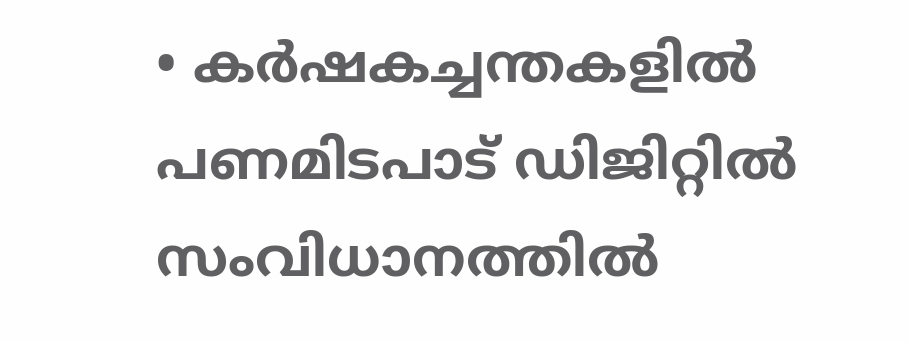• കര്‍ഷകച്ചന്തകളില്‍ പണമിടപാട് ഡിജിറ്റില്‍ സംവിധാനത്തില്‍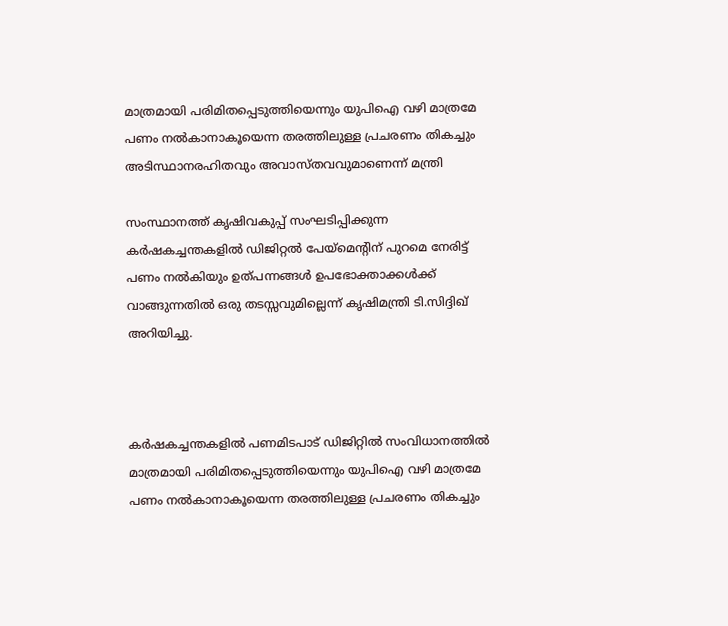മാത്രമായി പരിമിതപ്പെടുത്തിയെന്നും യുപിഐ വഴി മാത്രമേ പണം നല്‍കാനാകൂയെന്ന തരത്തിലുള്ള പ്രചരണം തികച്ചും അടിസ്ഥാനരഹിതവും അവാസ്തവവുമാണെന്ന് മന്ത്രി

സംസ്ഥാനത്ത് കൃഷിവകുപ്പ് സംഘടിപ്പിക്കുന്ന കര്‍ഷകച്ചന്തകളില്‍ ഡിജിറ്റല്‍ പേയ്‌മെന്റിന് പുറമെ നേരിട്ട് പണം നല്‍കിയും ഉത്പന്നങ്ങള്‍ ഉപഭോക്താക്കള്‍ക്ക് വാങ്ങുന്നതില്‍ ഒരു തടസ്സവുമില്ലെന്ന് കൃഷിമന്ത്രി ടി.സിദ്ദിഖ് അറിയിച്ചു.



കര്‍ഷകച്ചന്തകളില്‍ പണമിടപാട് ഡിജിറ്റില്‍ സംവിധാനത്തില്‍ മാത്രമായി പരിമിതപ്പെടുത്തിയെന്നും യുപിഐ വഴി മാത്രമേ പണം നല്‍കാനാകൂയെന്ന തരത്തിലുള്ള പ്രചരണം തികച്ചും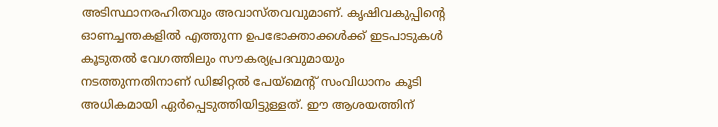അടിസ്ഥാനരഹിതവും അവാസ്തവവുമാണ്. കൃഷിവകുപ്പിന്റെ ഓണച്ചന്തകളില്‍ എത്തുന്ന ഉപഭോക്താക്കള്‍ക്ക് ഇടപാടുകള്‍ കൂടുതല്‍ വേഗത്തിലും സൗകര്യപ്രദവുമായും നടത്തുന്നതിനാണ് ഡിജിറ്റല്‍ പേയ്‌മെന്റ് സംവിധാനം കൂടി അധികമായി ഏര്‍പ്പെടുത്തിയിട്ടുള്ളത്. ഈ ആശയത്തിന്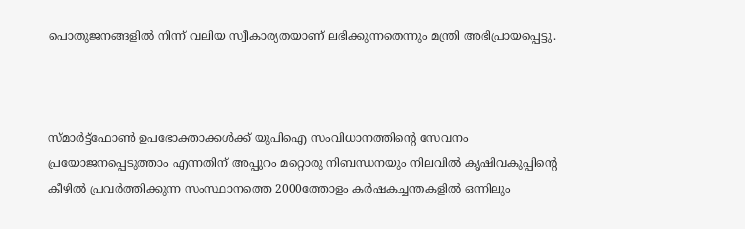പൊതുജനങ്ങളില്‍ നിന്ന് വലിയ സ്വീകാര്യതയാണ് ലഭിക്കുന്നതെന്നും മന്ത്രി അഭിപ്രായപ്പെട്ടു.



സ്മാര്‍ട്ട്‌ഫോണ്‍ ഉപഭോക്താക്കള്‍ക്ക് യുപിഐ സംവിധാനത്തിന്റെ സേവനം പ്രയോജനപ്പെടുത്താം എന്നതിന് അപ്പുറം മറ്റൊരു നിബന്ധനയും നിലവില്‍ കൃഷിവകുപ്പിന്റെ കീഴില്‍ പ്രവര്‍ത്തിക്കുന്ന സംസ്ഥാനത്തെ 2000ത്തോളം കര്‍ഷകച്ചന്തകളില്‍ ഒന്നിലും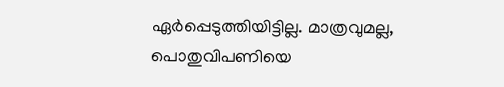ഏര്‍പ്പെടുത്തിയിട്ടില്ല. മാത്രവുമല്ല, പൊതുവിപണിയെ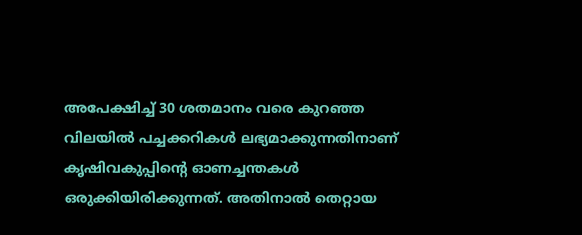അപേക്ഷിച്ച് 30 ശതമാനം വരെ കുറഞ്ഞ വിലയില്‍ പച്ചക്കറികള്‍ ലഭ്യമാക്കുന്നതിനാണ് കൃഷിവകുപ്പിന്റെ ഓണച്ചന്തകള്‍ ഒരുക്കിയിരിക്കുന്നത്. അതിനാല്‍ തെറ്റായ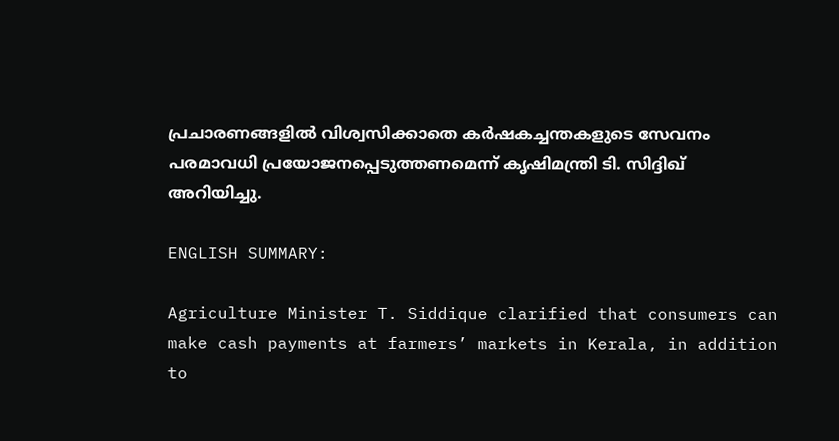പ്രചാരണങ്ങളില്‍ വിശ്വസിക്കാതെ കര്‍ഷകച്ചന്തകളുടെ സേവനം പരമാവധി പ്രയോജനപ്പെടുത്തണമെന്ന് കൃഷിമന്ത്രി ടി. സിദ്ദിഖ് അറിയിച്ചു.

ENGLISH SUMMARY:

Agriculture Minister T. Siddique clarified that consumers can make cash payments at farmers’ markets in Kerala, in addition to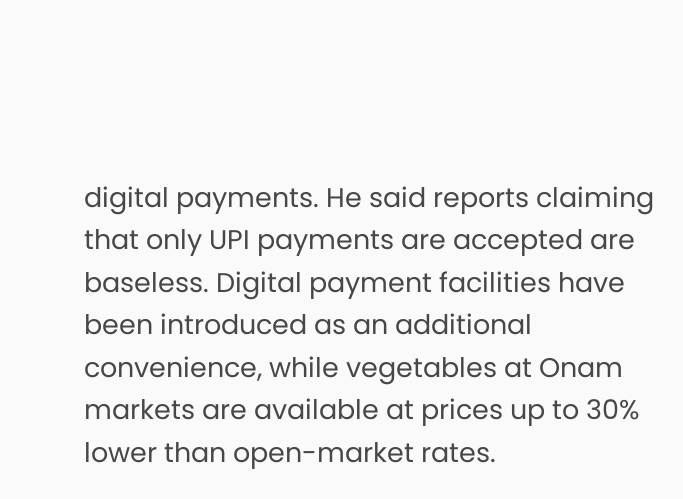digital payments. He said reports claiming that only UPI payments are accepted are baseless. Digital payment facilities have been introduced as an additional convenience, while vegetables at Onam markets are available at prices up to 30% lower than open-market rates.